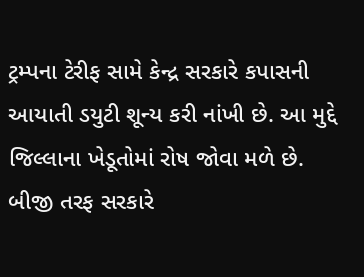ટ્રમ્પના ટેરીફ સામે કેન્દ્ર સરકારે કપાસની આયાતી ડયુટી શૂન્ય કરી નાંખી છે. આ મુદ્દે જિલ્લાના ખેડૂતોમાં રોષ જોવા મળે છે. બીજી તરફ સરકારે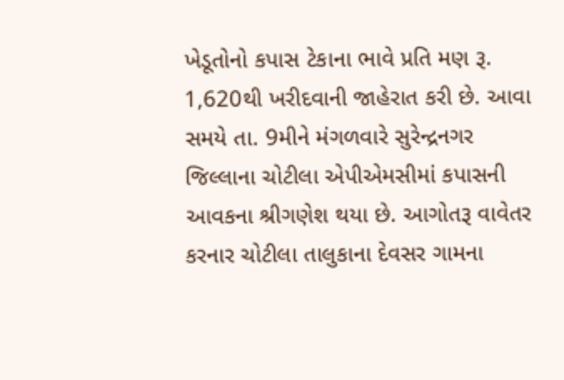ખેડૂતોનો કપાસ ટેકાના ભાવે પ્રતિ મણ રૂ. 1,620થી ખરીદવાની જાહેરાત કરી છે. આવા સમયે તા. 9મીને મંગળવારે સુરેન્દ્રનગર જિલ્લાના ચોટીલા એપીએમસીમાં કપાસની આવકના શ્રીગણેશ થયા છે. આગોતરૂ વાવેતર કરનાર ચોટીલા તાલુકાના દેવસર ગામના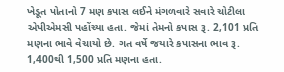ખેડૂત પોતાનો 7 મણ કપાસ લઈને મંગળવારે સવારે ચોટીલા એપીએમસી પહોંચ્યા હતા. જેમાં તેમનો કપાસ રૂ. 2,101 પ્રતિ મણના ભાવે વેચાયો છે. ગત વર્ષે જયારે કપાસના ભાવ રૂ. 1,400થી 1,500 પ્રતિ મણના હતા.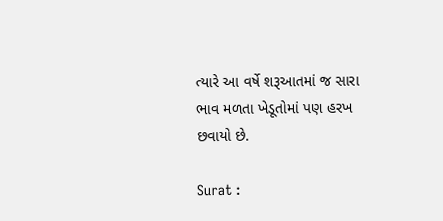ત્યારે આ વર્ષે શરૂઆતમાં જ સારા ભાવ મળતા ખેડૂતોમાં પણ હરખ છવાયો છે.

Surat :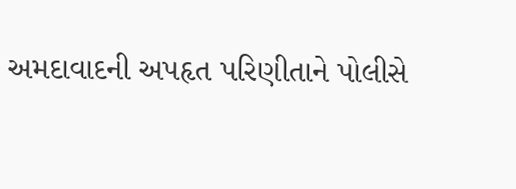અમદાવાદની અપહૃત પરિણીતાને પોલીસે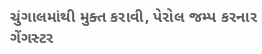ચુંગાલમાંથી મુક્ત કરાવી, પેરોલ જમ્પ કરનાર ગેંગસ્ટર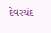દેવરચંદ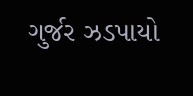ગુર્જર ઝડપાયો